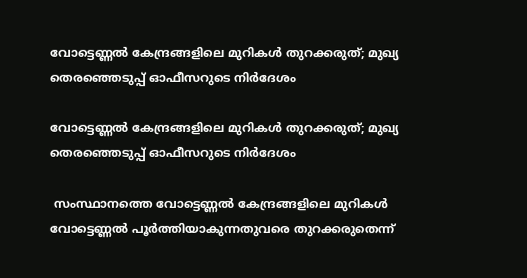വോട്ടെണ്ണൽ കേന്ദ്രങ്ങളിലെ മുറികൾ തുറക്കരുത്; മുഖ്യ തെരഞ്ഞെടുപ്പ് ഓഫീസറുടെ നിർദേശം

വോട്ടെണ്ണൽ കേന്ദ്രങ്ങളിലെ മുറികൾ തുറക്കരുത്; മുഖ്യ തെരഞ്ഞെടുപ്പ് ഓഫീസറുടെ നിർദേശം

 സംസ്ഥാനത്തെ വോട്ടെണ്ണൽ കേന്ദ്രങ്ങളിലെ മുറികൾ വോട്ടെണ്ണൽ പൂർത്തിയാകുന്നതുവരെ തുറക്കരുതെന്ന്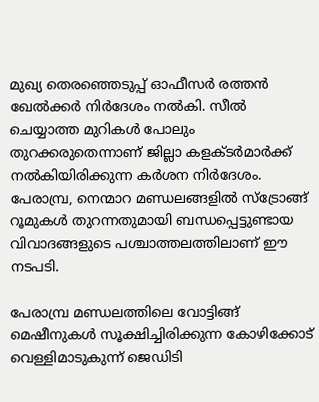മുഖ്യ തെരഞ്ഞെടുപ്പ് ഓഫീസർ രത്തൻ ഖേൽക്കർ നിർദേശം നൽകി. സീൽ ചെയ്യാത്ത മുറികൾ പോലും തുറക്കരുതെന്നാണ് ജില്ലാ കളക്ടർമാർക്ക് നൽകിയിരിക്കുന്ന കർശന നിർദേശം. പേരാമ്പ്ര, നെന്മാറ മണ്ഡലങ്ങളിൽ സ്ട്രോങ്ങ് റൂമുകൾ തുറന്നതുമായി ബന്ധപ്പെട്ടുണ്ടായ വിവാദങ്ങളുടെ പശ്ചാത്തലത്തിലാണ് ഈ നടപടി.

പേരാമ്പ്ര മണ്ഡലത്തിലെ വോട്ടിങ്ങ് മെഷീനുകൾ സൂക്ഷിച്ചിരിക്കുന്ന കോഴിക്കോട് വെള്ളിമാടുകുന്ന് ജെഡിടി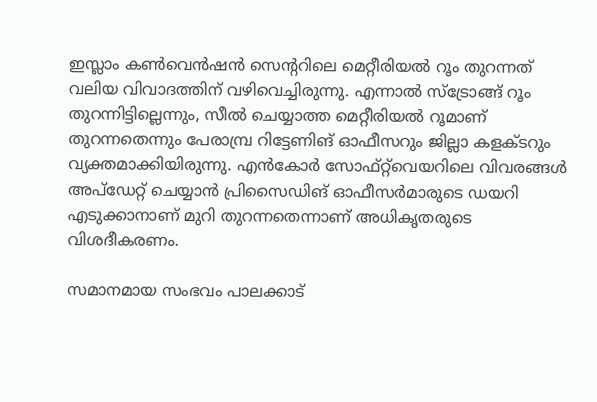ഇസ്ലാം കൺവെൻഷൻ സെന്ററിലെ മെറ്റീരിയൽ റൂം തുറന്നത് വലിയ വിവാദത്തിന് വഴിവെച്ചിരുന്നു. എന്നാൽ സ്ട്രോങ്ങ് റൂം തുറന്നിട്ടില്ലെന്നും, സീൽ ചെയ്യാത്ത മെറ്റീരിയൽ റൂമാണ് തുറന്നതെന്നും പേരാമ്പ്ര റിട്ടേണിങ് ഓഫീസറും ജില്ലാ കളക്ടറും വ്യക്തമാക്കിയിരുന്നു. എൻകോർ സോഫ്റ്റ്‌വെയറിലെ വിവരങ്ങൾ അപ്‌ഡേറ്റ് ചെയ്യാൻ പ്രിസൈഡിങ് ഓഫീസർമാരുടെ ഡയറി എടുക്കാനാണ് മുറി തുറന്നതെന്നാണ് അധികൃതരുടെ വിശദീകരണം.

സമാനമായ സംഭവം പാലക്കാട്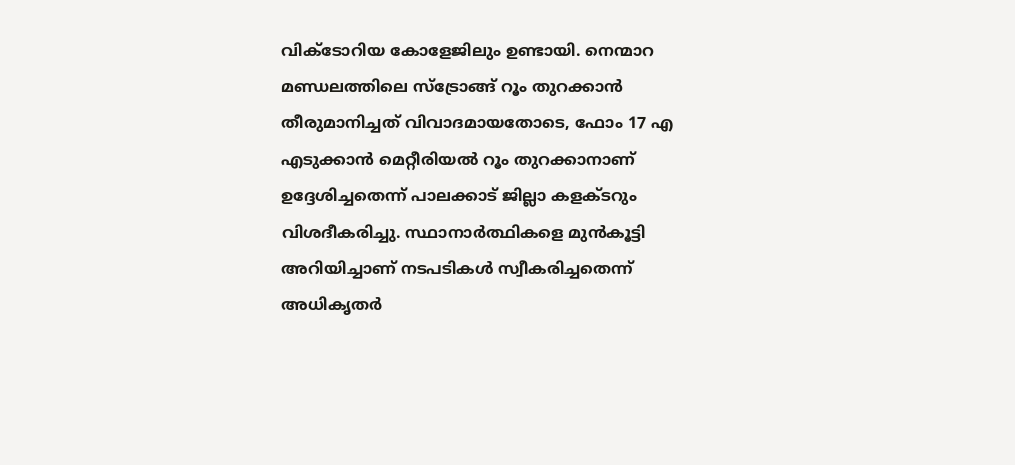വിക്ടോറിയ കോളേജിലും ഉണ്ടായി. നെന്മാറ മണ്ഡലത്തിലെ സ്ട്രോങ്ങ് റൂം തുറക്കാൻ തീരുമാനിച്ചത് വിവാദമായതോടെ, ഫോം 17 എ എടുക്കാൻ മെറ്റീരിയൽ റൂം തുറക്കാനാണ് ഉദ്ദേശിച്ചതെന്ന് പാലക്കാട് ജില്ലാ കളക്ടറും വിശദീകരിച്ചു. സ്ഥാനാർത്ഥികളെ മുൻകൂട്ടി അറിയിച്ചാണ് നടപടികൾ സ്വീകരിച്ചതെന്ന് അധികൃതർ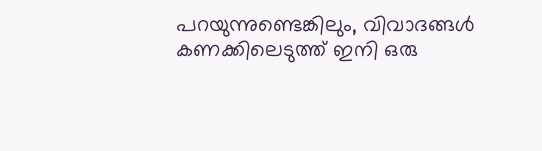പറയുന്നുണ്ടെങ്കിലും, വിവാദങ്ങൾ കണക്കിലെടുത്ത് ഇനി ഒരു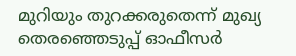മുറിയും തുറക്കരുതെന്ന് മുഖ്യ തെരഞ്ഞെടുപ്പ് ഓഫീസർ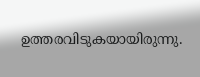ഉത്തരവിടുകയായിരുന്നു.